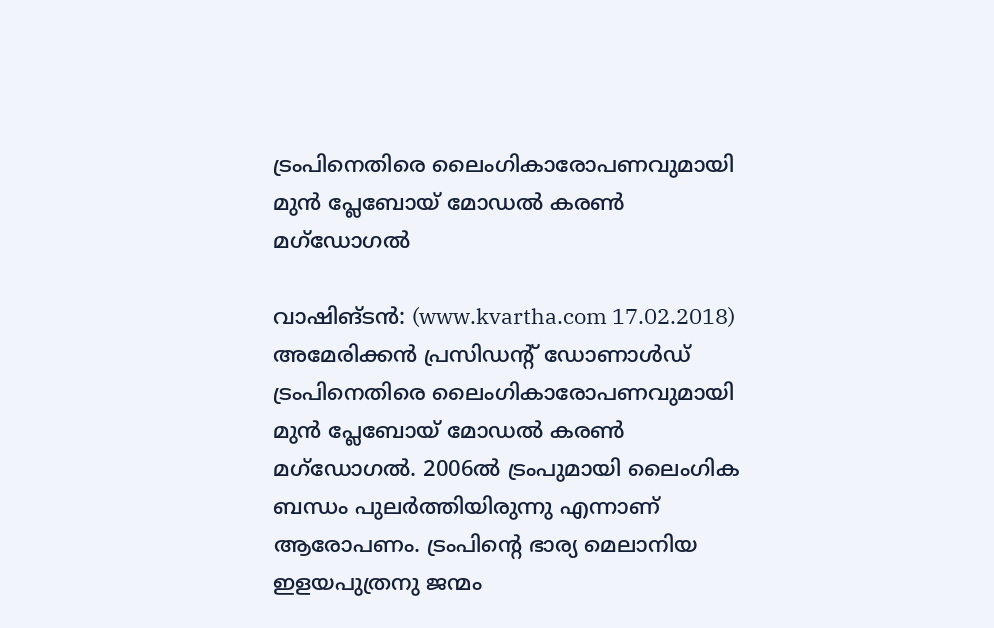ട്രംപിനെതിരെ ലൈംഗികാരോപണവുമായി മുന്‍ പ്ലേബോയ് മോഡല്‍ കരണ്‍ മഗ്‌ഡോഗല്‍

വാഷിങ്ടന്‍: (www.kvartha.com 17.02.2018) അമേരിക്കന്‍ പ്രസിഡന്റ് ഡോണാള്‍ഡ് ട്രംപിനെതിരെ ലൈംഗികാരോപണവുമായി മുന്‍ പ്ലേബോയ് മോഡല്‍ കരണ്‍ മഗ്‌ഡോഗല്‍. 2006ല്‍ ട്രംപുമായി ലൈംഗിക ബന്ധം പുലര്‍ത്തിയിരുന്നു എന്നാണ് ആരോപണം. ട്രംപിന്റെ ഭാര്യ മെലാനിയ ഇളയപുത്രനു ജന്മം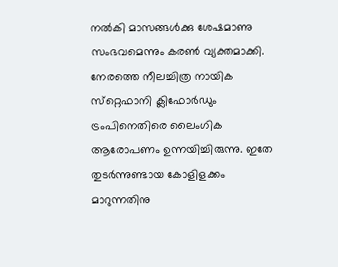നല്‍കി മാസങ്ങള്‍ക്കു ശേഷമാണു സംഭവമെന്നും കരണ്‍ വ്യക്തമാക്കി. നേരത്തെ നീലച്ചിത്ര നായിക സ്‌റ്റെഫാനി ക്ലിഫോര്‍ഡും ട്രംപിനെതിരെ ലൈംഗിക ആരോപണം ഉന്നയിച്ചിരുന്നു. ഇതേ തുടര്‍ന്നുണ്ടായ കോളിളക്കം മാറുന്നതിനു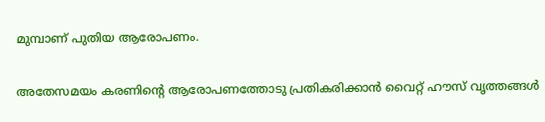മുമ്പാണ് പുതിയ ആരോപണം.

അതേസമയം കരണിന്റെ ആരോപണത്തോടു പ്രതികരിക്കാന്‍ വൈറ്റ് ഹൗസ് വൃത്തങ്ങള്‍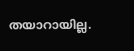തയാറായില്ല.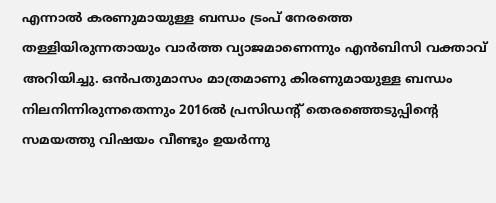എന്നാല്‍ കരണുമായുള്ള ബന്ധം ട്രംപ് നേരത്തെ തള്ളിയിരുന്നതായും വാര്‍ത്ത വ്യാജമാണെന്നും എന്‍ബിസി വക്താവ് അറിയിച്ചു. ഒന്‍പതുമാസം മാത്രമാണു കിരണുമായുള്ള ബന്ധം നിലനിന്നിരുന്നതെന്നും 2016ല്‍ പ്രസിഡന്റ് തെരഞ്ഞെടുപ്പിന്റെ സമയത്തു വിഷയം വീണ്ടും ഉയര്‍ന്നു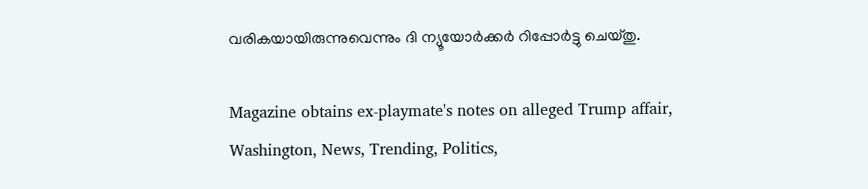വരികയായിരുന്നുവെന്നും ദി ന്യൂയോര്‍ക്കര്‍ റിപ്പോര്‍ട്ടു ചെയ്തു.

Magazine obtains ex-playmate's notes on alleged Trump affair, Washington, News, Trending, Politics,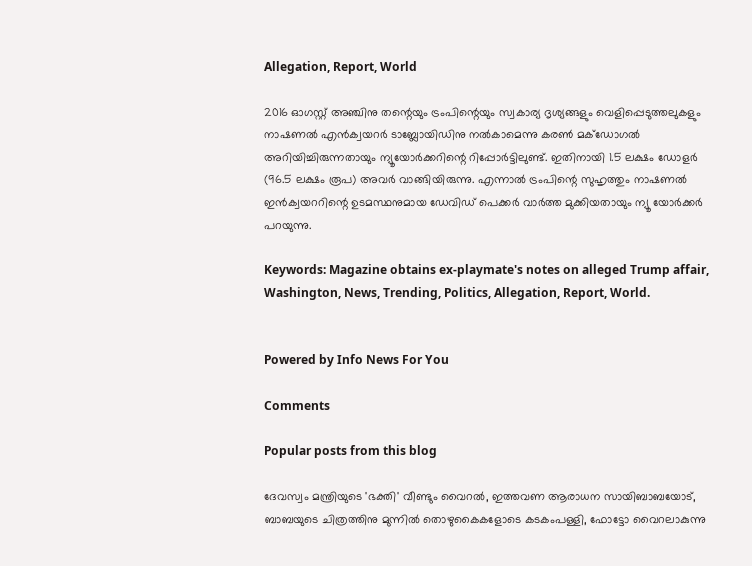Allegation, Report, World

2016 ഓഗസ്റ്റ് അഞ്ചിനു തന്റെയും ട്രംപിന്റെയും സ്വകാര്യ ദൃശ്യങ്ങളും വെളിപ്പെടുത്തലുകളും നാഷണല്‍ എന്‍ക്വയറര്‍ ടാബ്ലോയിഡിനു നല്‍കാമെന്നു കരണ്‍ മക്‌ഡോഗല്‍ അറിയിച്ചിരുന്നതായും ന്യൂയോര്‍ക്കറിന്റെ റിപ്പോര്‍ട്ടിലുണ്ട്. ഇതിനായി 1.5 ലക്ഷം ഡോളര്‍ (96.5 ലക്ഷം രൂപ) അവര്‍ വാങ്ങിയിരുന്നു. എന്നാല്‍ ട്രംപിന്റെ സുഹൃത്തും നാഷണല്‍ ഇന്‍ക്വയററിന്റെ ഉടമസ്ഥനുമായ ഡേവിഡ് പെക്കര്‍ വാര്‍ത്ത മുക്കിയതായും ന്യൂ യോര്‍ക്കര്‍ പറയുന്നു.

Keywords: Magazine obtains ex-playmate's notes on alleged Trump affair, Washington, News, Trending, Politics, Allegation, Report, World.


Powered by Info News For You

Comments

Popular posts from this blog

ദേവസ്വം മന്ത്രിയുടെ 'ഭക്തി' വീണ്ടും വൈറല്‍, ഇത്തവണ ആരാധന സായിബാബയോട്, ബാബയുടെ ചിത്രത്തിനു മുന്നില്‍ തൊഴുകൈകളോടെ കടകംപള്ളി, ഫോട്ടോ വൈറലാകുന്നു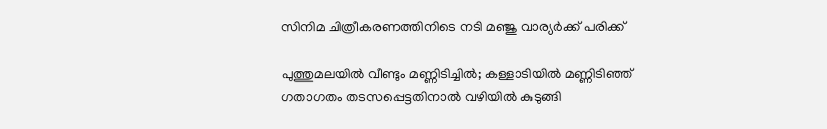സിനിമ ചിത്രീകരണത്തിനിടെ നടി മഞ്ജു വാര്യര്‍ക്ക് പരിക്ക്

പുത്തുമലയില്‍ വീണ്ടും മണ്ണിടിച്ചില്‍; കള്ളാടിയില്‍ മണ്ണിടിഞ്ഞ് ഗതാഗതം തടസപ്പെട്ടതിനാല്‍ വഴിയില്‍ കുടുങ്ങി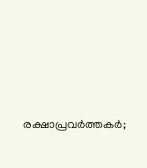രക്ഷാപ്രവര്‍ത്തകര്‍;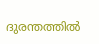ദുരന്തത്തില്‍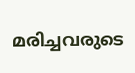മരിച്ചവരുടെ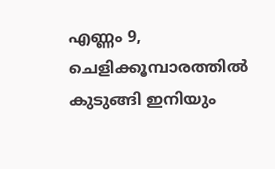എണ്ണം 9, ചെളിക്കൂമ്പാരത്തില്‍ കുടുങ്ങി ഇനിയും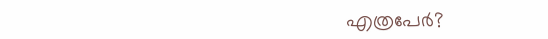എത്രപേര്‍?